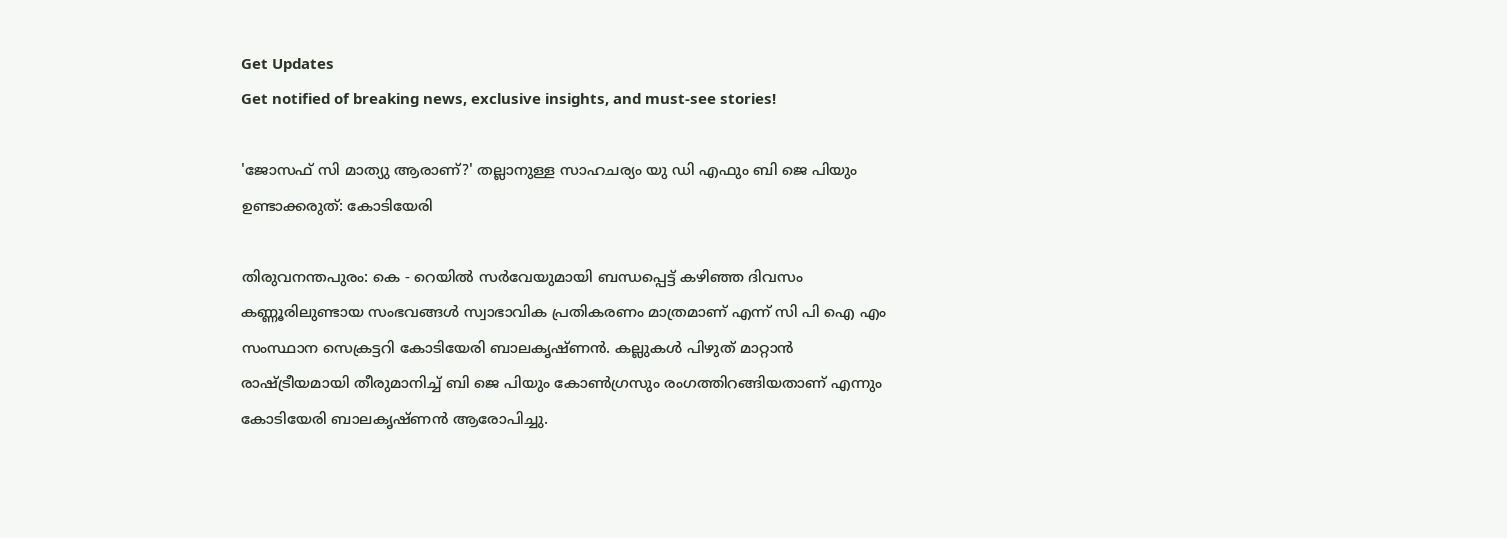Get Updates
Get notified of breaking news, exclusive insights, and must-see stories!

'ജോസഫ് സി മാത്യു ആരാണ്?' തല്ലാനുള്ള സാഹചര്യം യു ഡി എഫും ബി ജെ പിയും ഉണ്ടാക്കരുത്: കോടിയേരി

തിരുവനന്തപുരം: കെ - റെയില്‍ സര്‍വേയുമായി ബന്ധപ്പെട്ട് കഴിഞ്ഞ ദിവസം കണ്ണൂരിലുണ്ടായ സംഭവങ്ങള്‍ സ്വാഭാവിക പ്രതികരണം മാത്രമാണ് എന്ന് സി പി ഐ എം സംസ്ഥാന സെക്രട്ടറി കോടിയേരി ബാലകൃഷ്ണന്‍. കല്ലുകള്‍ പിഴുത് മാറ്റാന്‍ രാഷ്ട്രീയമായി തീരുമാനിച്ച് ബി ജെ പിയും കോണ്‍ഗ്രസും രംഗത്തിറങ്ങിയതാണ് എന്നും കോടിയേരി ബാലകൃഷ്ണന്‍ ആരോപിച്ചു.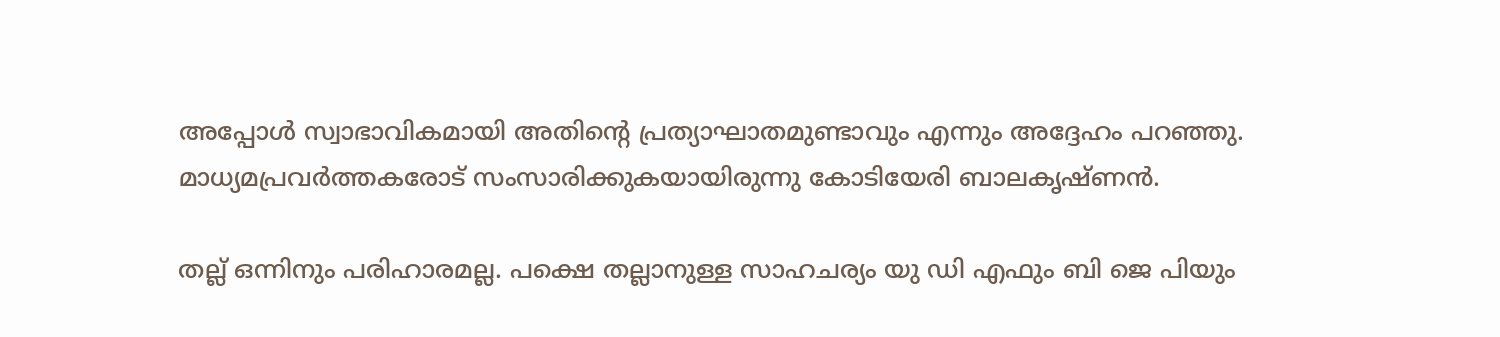അപ്പോള്‍ സ്വാഭാവികമായി അതിന്റെ പ്രത്യാഘാതമുണ്ടാവും എന്നും അദ്ദേഹം പറഞ്ഞു. മാധ്യമപ്രവര്‍ത്തകരോട് സംസാരിക്കുകയായിരുന്നു കോടിയേരി ബാലകൃഷ്ണന്‍.

തല്ല് ഒന്നിനും പരിഹാരമല്ല. പക്ഷെ തല്ലാനുള്ള സാഹചര്യം യു ഡി എഫും ബി ജെ പിയും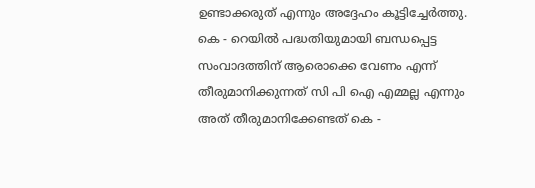ഉണ്ടാക്കരുത് എന്നും അദ്ദേഹം കൂട്ടിച്ചേര്‍ത്തു. കെ - റെയില്‍ പദ്ധതിയുമായി ബന്ധപ്പെട്ട സംവാദത്തിന് ആരൊക്കെ വേണം എന്ന് തീരുമാനിക്കുന്നത് സി പി ഐ എമ്മല്ല എന്നും അത് തീരുമാനിക്കേണ്ടത് കെ -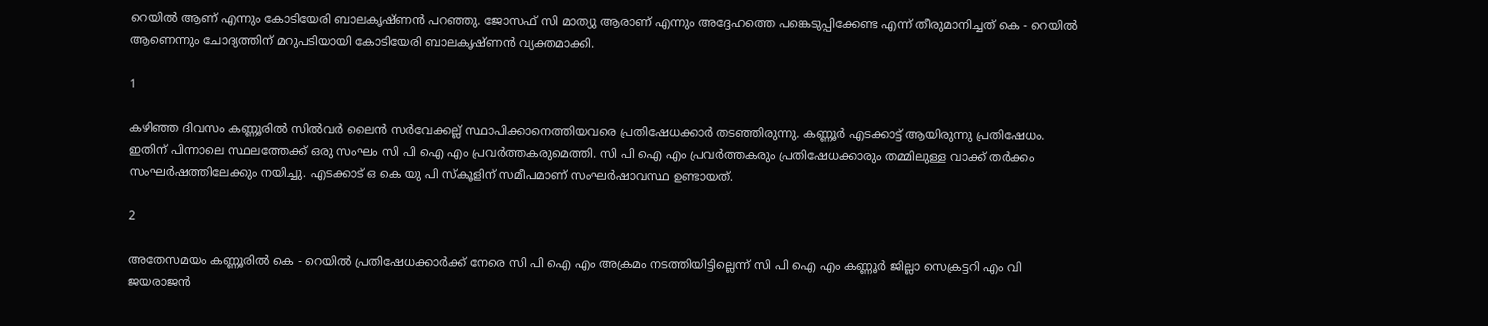റെയില്‍ ആണ് എന്നും കോടിയേരി ബാലകൃഷ്ണന്‍ പറഞ്ഞു. ജോസഫ് സി മാത്യു ആരാണ് എന്നും അദ്ദേഹത്തെ പങ്കെടുപ്പിക്കേണ്ട എന്ന് തീരുമാനിച്ചത് കെ - റെയില്‍ ആണെന്നും ചോദ്യത്തിന് മറുപടിയായി കോടിയേരി ബാലകൃഷ്ണന്‍ വ്യക്തമാക്കി.

1

കഴിഞ്ഞ ദിവസം കണ്ണൂരില്‍ സില്‍വര്‍ ലൈന്‍ സര്‍വേക്കല്ല് സ്ഥാപിക്കാനെത്തിയവരെ പ്രതിഷേധക്കാര്‍ തടഞ്ഞിരുന്നു. കണ്ണൂര്‍ എടക്കാട്ട് ആയിരുന്നു പ്രതിഷേധം. ഇതിന് പിന്നാലെ സ്ഥലത്തേക്ക് ഒരു സംഘം സി പി ഐ എം പ്രവര്‍ത്തകരുമെത്തി. സി പി ഐ എം പ്രവര്‍ത്തകരും പ്രതിഷേധക്കാരും തമ്മിലുള്ള വാക്ക് തര്‍ക്കം സംഘര്‍ഷത്തിലേക്കും നയിച്ചു. എടക്കാട് ഒ കെ യു പി സ്‌കൂളിന് സമീപമാണ് സംഘര്‍ഷാവസ്ഥ ഉണ്ടായത്.

2

അതേസമയം കണ്ണൂരില്‍ കെ - റെയില്‍ പ്രതിഷേധക്കാര്‍ക്ക് നേരെ സി പി ഐ എം അക്രമം നടത്തിയിട്ടില്ലെന്ന് സി പി ഐ എം കണ്ണൂര്‍ ജില്ലാ സെക്രട്ടറി എം വി ജയരാജന്‍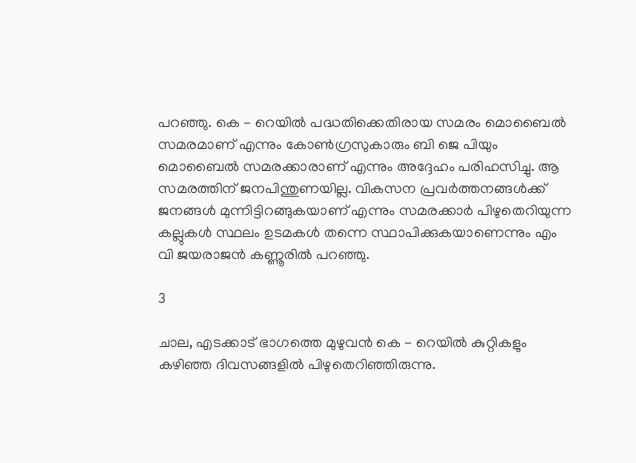പറഞ്ഞു. കെ - റെയില്‍ പദ്ധതിക്കെതിരായ സമരം മൊബൈല്‍ സമരമാണ് എന്നും കോണ്‍ഗ്രസുകാരും ബി ജെ പിയും മൊബൈല്‍ സമരക്കാരാണ് എന്നും അദ്ദേഹം പരിഹസിച്ചു. ആ സമരത്തിന് ജനപിന്തുണയില്ല. വികസന പ്രവര്‍ത്തനങ്ങള്‍ക്ക് ജനങ്ങള്‍ മുന്നിട്ടിറങ്ങുകയാണ് എന്നും സമരക്കാര്‍ പിഴുതെറിയുന്ന കല്ലുകള്‍ സ്ഥലം ഉടമകള്‍ തന്നെ സ്ഥാപിക്കുകയാണെന്നും എം വി ജയരാജന്‍ കണ്ണൂരില്‍ പറഞ്ഞു.

3

ചാല, എടക്കാട് ഭാഗത്തെ മുഴുവന്‍ കെ - റെയില്‍ കുറ്റികളും കഴിഞ്ഞ ദിവസങ്ങളില്‍ പിഴുതെറിഞ്ഞിരുന്നു.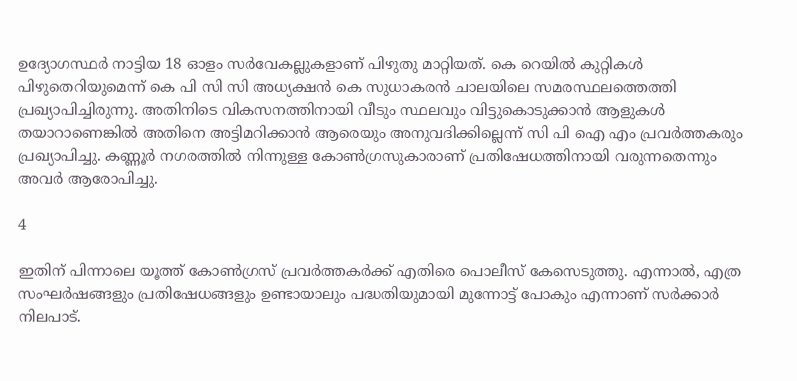ഉദ്യോഗസ്ഥര്‍ നാട്ടിയ 18 ഓളം സര്‍വേകല്ലുകളാണ് പിഴുതു മാറ്റിയത്. കെ റെയില്‍ കുറ്റികള്‍ പിഴുതെറിയുമെന്ന് കെ പി സി സി അധ്യക്ഷന്‍ കെ സുധാകരന്‍ ചാലയിലെ സമരസ്ഥലത്തെത്തി പ്രഖ്യാപിച്ചിരുന്നു. അതിനിടെ വികസനത്തിനായി വീടും സ്ഥലവും വിട്ടുകൊടുക്കാന്‍ ആളുകള്‍ തയാറാണെങ്കില്‍ അതിനെ അട്ടിമറിക്കാന്‍ ആരെയും അനുവദിക്കില്ലെന്ന് സി പി ഐ എം പ്രവര്‍ത്തകരും പ്രഖ്യാപിച്ചു. കണ്ണൂര്‍ നഗരത്തില്‍ നിന്നുള്ള കോണ്‍ഗ്രസുകാരാണ് പ്രതിഷേധത്തിനായി വരുന്നതെന്നും അവര്‍ ആരോപിച്ചു.

4

ഇതിന് പിന്നാലെ യൂത്ത് കോണ്‍ഗ്രസ് പ്രവര്‍ത്തകര്‍ക്ക് എതിരെ പൊലീസ് കേസെടുത്തു. എന്നാല്‍, എത്ര സംഘര്‍ഷങ്ങളും പ്രതിഷേധങ്ങളും ഉണ്ടായാലും പദ്ധതിയുമായി മുന്നോട്ട് പോകും എന്നാണ് സര്‍ക്കാര്‍ നിലപാട്.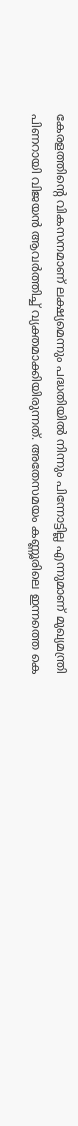കേരളത്തിന്റെ വികസനമാണ് ലക്ഷ്യമെന്നും പദ്ധതിയില്‍ നിന്നും പിന്നോട്ടില്ല എന്നുമാണ് മുഖ്യമന്ത്രി പിണറായി വിജയന്‍ ആവര്‍ത്തിച്ച് വ്യക്തമാക്കിയിരുന്നത്. അതേസമയം കണ്ണൂരിലെ ഇന്നത്തെ കെ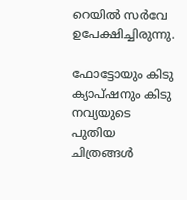റെയില്‍ സര്‍വേ ഉപേക്ഷിച്ചിരുന്നു.

ഫോട്ടോയും കിടു ക്യാപ്ഷനും കിടു നവ്യയുടെ പുതിയ ചിത്രങ്ങള്‍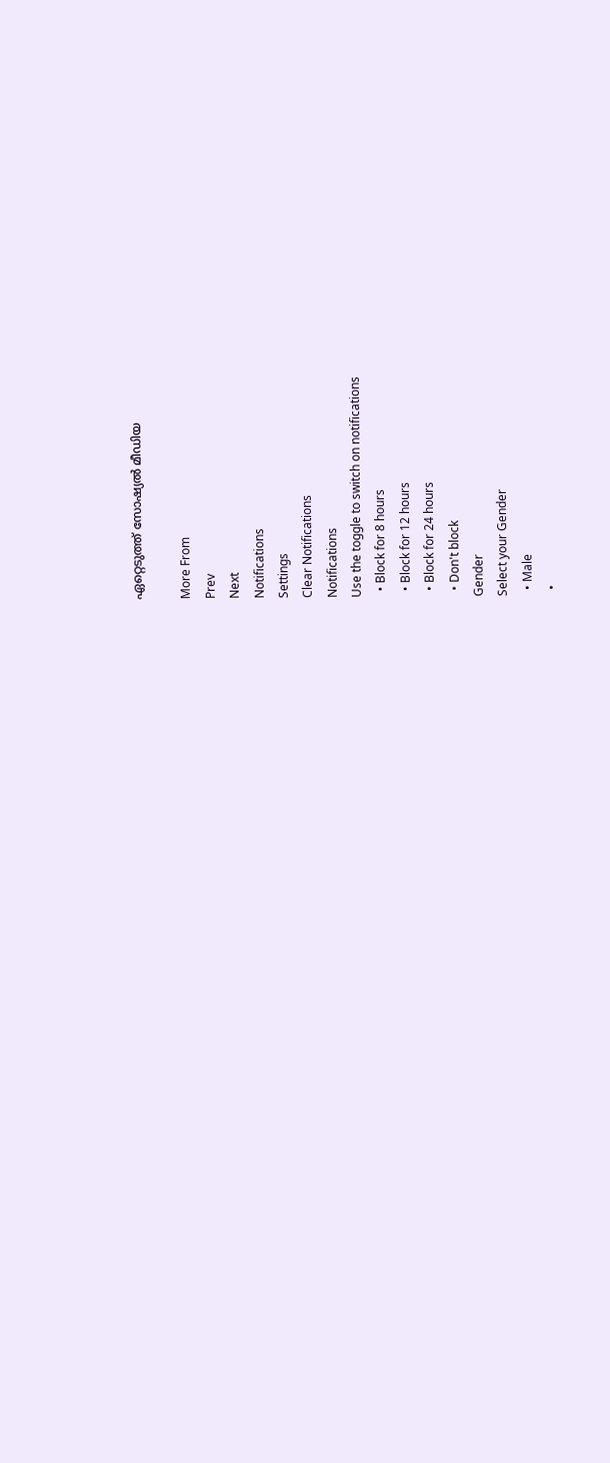ഏറ്റെടുത്ത് സോഷ്യല്‍ മീഡിയ

More From
Prev
Next
Notifications
Settings
Clear Notifications
Notifications
Use the toggle to switch on notifications
  • Block for 8 hours
  • Block for 12 hours
  • Block for 24 hours
  • Don't block
Gender
Select your Gender
  • Male
  •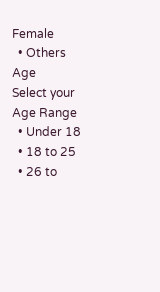Female
  • Others
Age
Select your Age Range
  • Under 18
  • 18 to 25
  • 26 to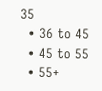35
  • 36 to 45
  • 45 to 55
  • 55+